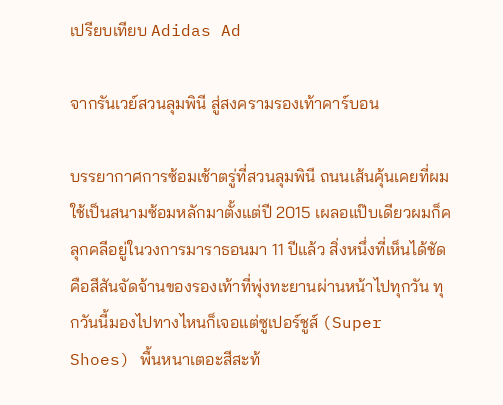เปรียบเทียบ Adidas Ad

จากรันเวย์สวนลุมพินี สู่สงครามรองเท้าคาร์บอน

บรรยากาศการซ้อมเช้าตรู่ที่สวนลุมพินี ถนนเส้นคุ้นเคยที่ผมใช้เป็นสนามซ้อมหลักมาตั้งแต่ปี 2015 เผลอแป๊บเดียวผมก็คลุกคลีอยู่ในวงการมาราธอนมา 11 ปีแล้ว สิ่งหนึ่งที่เห็นได้ชัดคือสีสันจัดจ้านของรองเท้าที่พุ่งทะยานผ่านหน้าไปทุกวัน ทุกวันนี้มองไปทางไหนก็เจอแต่ซูเปอร์ชูส์ (Super Shoes) พื้นหนาเตอะสีสะท้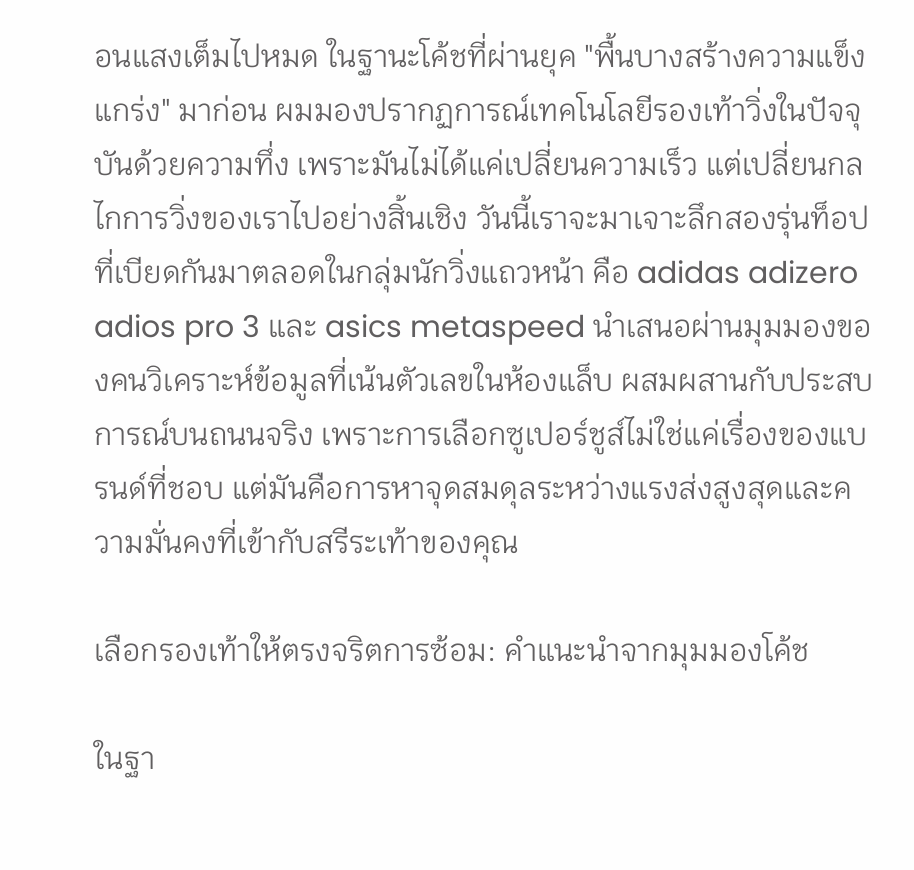อนแสงเต็มไปหมด ในฐานะโค้ชที่ผ่านยุค "พื้นบางสร้างความแข็งแกร่ง" มาก่อน ผมมองปรากฏการณ์เทคโนโลยีรองเท้าวิ่งในปัจจุบันด้วยความทึ่ง เพราะมันไม่ได้แค่เปลี่ยนความเร็ว แต่เปลี่ยนกลไกการวิ่งของเราไปอย่างสิ้นเชิง วันนี้เราจะมาเจาะลึกสองรุ่นท็อปที่เบียดกันมาตลอดในกลุ่มนักวิ่งแถวหน้า คือ adidas adizero adios pro 3 และ asics metaspeed นำเสนอผ่านมุมมองของคนวิเคราะห์ข้อมูลที่เน้นตัวเลขในห้องแล็บ ผสมผสานกับประสบการณ์บนถนนจริง เพราะการเลือกซูเปอร์ชูส์ไม่ใช่แค่เรื่องของแบรนด์ที่ชอบ แต่มันคือการหาจุดสมดุลระหว่างแรงส่งสูงสุดและความมั่นคงที่เข้ากับสรีระเท้าของคุณ

เลือกรองเท้าให้ตรงจริตการซ้อม: คำแนะนำจากมุมมองโค้ช

ในฐา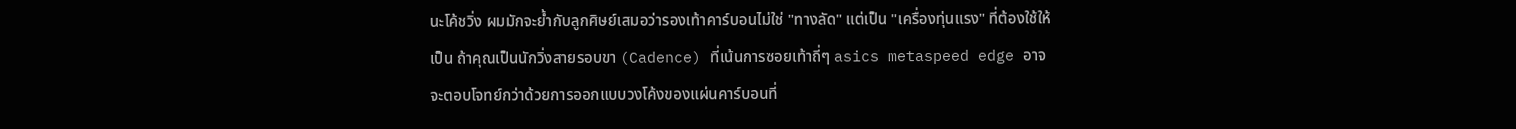นะโค้ชวิ่ง ผมมักจะย้ำกับลูกศิษย์เสมอว่ารองเท้าคาร์บอนไม่ใช่ "ทางลัด" แต่เป็น "เครื่องทุ่นแรง" ที่ต้องใช้ให้เป็น ถ้าคุณเป็นนักวิ่งสายรอบขา (Cadence) ที่เน้นการซอยเท้าถี่ๆ asics metaspeed edge อาจจะตอบโจทย์กว่าด้วยการออกแบบวงโค้งของแผ่นคาร์บอนที่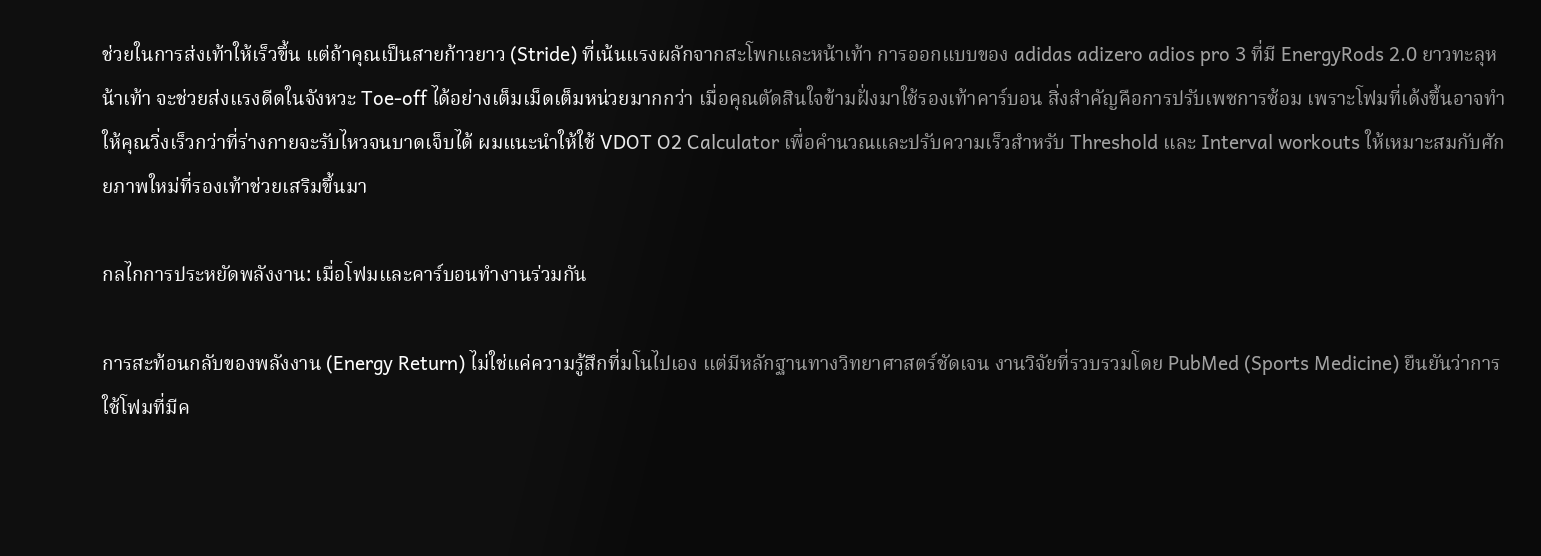ช่วยในการส่งเท้าให้เร็วขึ้น แต่ถ้าคุณเป็นสายก้าวยาว (Stride) ที่เน้นแรงผลักจากสะโพกและหน้าเท้า การออกแบบของ adidas adizero adios pro 3 ที่มี EnergyRods 2.0 ยาวทะลุหน้าเท้า จะช่วยส่งแรงดีดในจังหวะ Toe-off ได้อย่างเต็มเม็ดเต็มหน่วยมากกว่า เมื่อคุณตัดสินใจข้ามฝั่งมาใช้รองเท้าคาร์บอน สิ่งสำคัญคือการปรับเพซการซ้อม เพราะโฟมที่เด้งขึ้นอาจทำให้คุณวิ่งเร็วกว่าที่ร่างกายจะรับไหวจนบาดเจ็บได้ ผมแนะนำให้ใช้ VDOT O2 Calculator เพื่อคำนวณและปรับความเร็วสำหรับ Threshold และ Interval workouts ให้เหมาะสมกับศักยภาพใหม่ที่รองเท้าช่วยเสริมขึ้นมา

กลไกการประหยัดพลังงาน: เมื่อโฟมและคาร์บอนทำงานร่วมกัน

การสะท้อนกลับของพลังงาน (Energy Return) ไม่ใช่แค่ความรู้สึกที่มโนไปเอง แต่มีหลักฐานทางวิทยาศาสตร์ชัดเจน งานวิจัยที่รวบรวมโดย PubMed (Sports Medicine) ยืนยันว่าการใช้โฟมที่มีค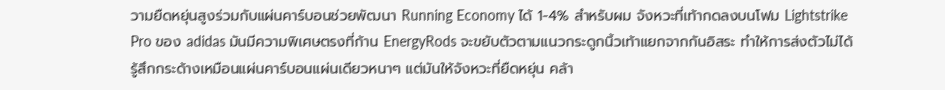วามยืดหยุ่นสูงร่วมกับแผ่นคาร์บอนช่วยพัฒนา Running Economy ได้ 1-4% สำหรับผม จังหวะที่เท้ากดลงบนโฟม Lightstrike Pro ของ adidas มันมีความพิเศษตรงที่ก้าน EnergyRods จะขยับตัวตามแนวกระดูกนิ้วเท้าแยกจากกันอิสระ ทำให้การส่งตัวไม่ได้รู้สึกกระด้างเหมือนแผ่นคาร์บอนแผ่นเดียวหนาๆ แต่มันให้จังหวะที่ยืดหยุ่น คล้า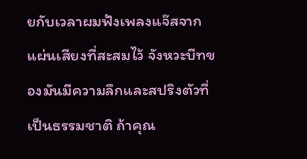ยกับเวลาผมฟังเพลงแจ๊สจากแผ่นเสียงที่สะสมไว้ จังหวะบีทของมันมีความลึกและสปริงตัวที่เป็นธรรมชาติ ถ้าคุณ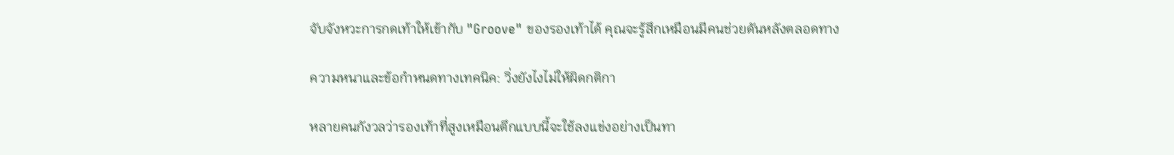จับจังหวะการกดเท้าให้เข้ากับ "Groove" ของรองเท้าได้ คุณจะรู้สึกเหมือนมีคนช่วยดันหลังตลอดทาง

ความหนาและข้อกำหนดทางเทคนิค: วิ่งยังไงไม่ให้ผิดกติกา

หลายคนกังวลว่ารองเท้าที่สูงเหมือนตึกแบบนี้จะใช้ลงแข่งอย่างเป็นทา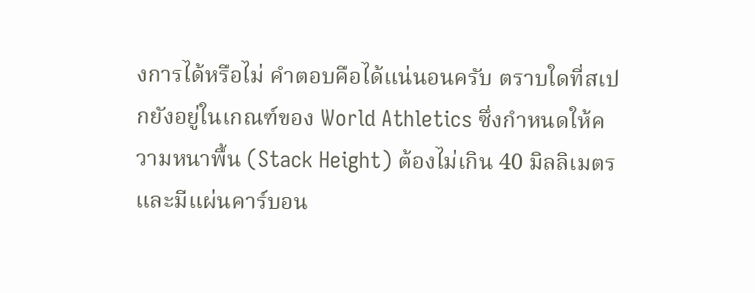งการได้หรือไม่ คำตอบคือได้แน่นอนครับ ตราบใดที่สเปกยังอยู่ในเกณฑ์ของ World Athletics ซึ่งกำหนดให้ความหนาพื้น (Stack Height) ต้องไม่เกิน 40 มิลลิเมตร และมีแผ่นคาร์บอน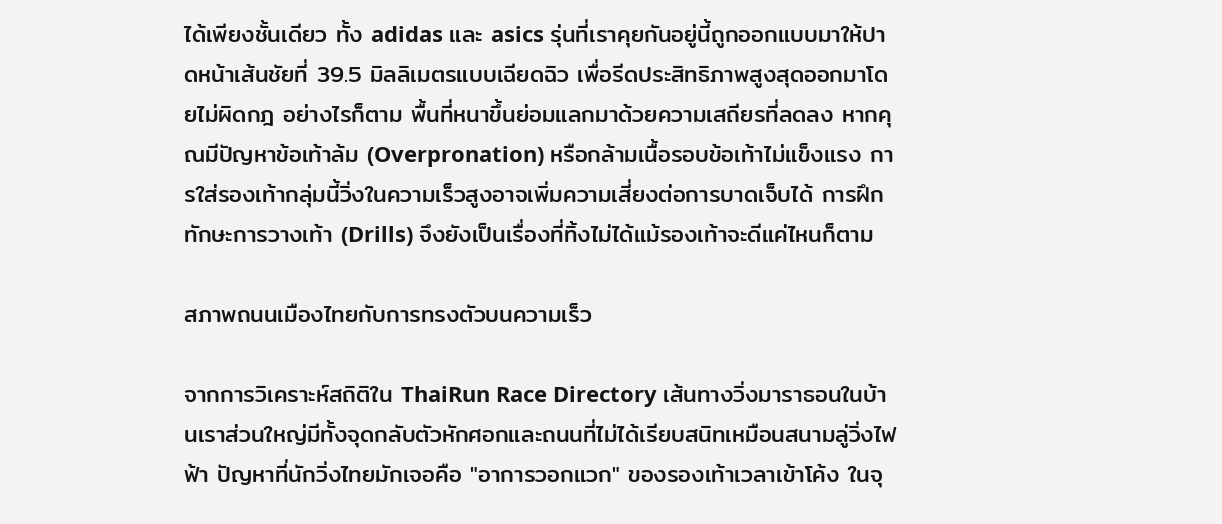ได้เพียงชั้นเดียว ทั้ง adidas และ asics รุ่นที่เราคุยกันอยู่นี้ถูกออกแบบมาให้ปาดหน้าเส้นชัยที่ 39.5 มิลลิเมตรแบบเฉียดฉิว เพื่อรีดประสิทธิภาพสูงสุดออกมาโดยไม่ผิดกฎ อย่างไรก็ตาม พื้นที่หนาขึ้นย่อมแลกมาด้วยความเสถียรที่ลดลง หากคุณมีปัญหาข้อเท้าล้ม (Overpronation) หรือกล้ามเนื้อรอบข้อเท้าไม่แข็งแรง การใส่รองเท้ากลุ่มนี้วิ่งในความเร็วสูงอาจเพิ่มความเสี่ยงต่อการบาดเจ็บได้ การฝึกทักษะการวางเท้า (Drills) จึงยังเป็นเรื่องที่ทิ้งไม่ได้แม้รองเท้าจะดีแค่ไหนก็ตาม

สภาพถนนเมืองไทยกับการทรงตัวบนความเร็ว

จากการวิเคราะห์สถิติใน ThaiRun Race Directory เส้นทางวิ่งมาราธอนในบ้านเราส่วนใหญ่มีทั้งจุดกลับตัวหักศอกและถนนที่ไม่ได้เรียบสนิทเหมือนสนามลู่วิ่งไฟฟ้า ปัญหาที่นักวิ่งไทยมักเจอคือ "อาการวอกแวก" ของรองเท้าเวลาเข้าโค้ง ในจุ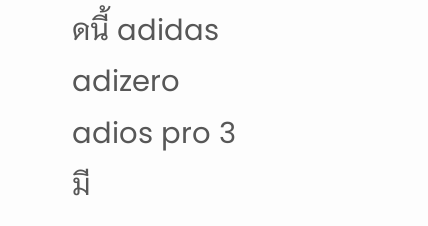ดนี้ adidas adizero adios pro 3 มี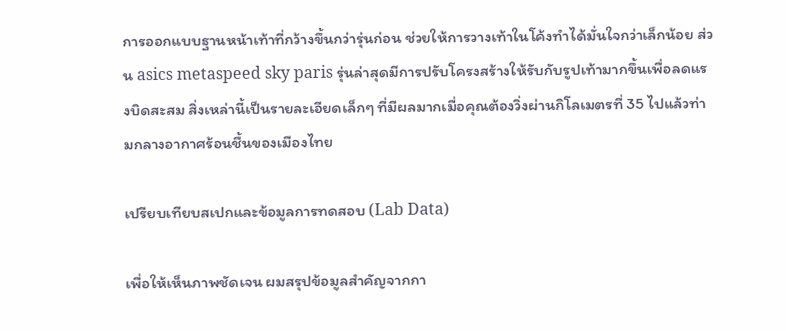การออกแบบฐานหน้าเท้าที่กว้างขึ้นกว่ารุ่นก่อน ช่วยให้การวางเท้าในโค้งทำได้มั่นใจกว่าเล็กน้อย ส่วน asics metaspeed sky paris รุ่นล่าสุดมีการปรับโครงสร้างให้รับกับรูปเท้ามากขึ้นเพื่อลดแรงบิดสะสม สิ่งเหล่านี้เป็นรายละเอียดเล็กๆ ที่มีผลมากเมื่อคุณต้องวิ่งผ่านกิโลเมตรที่ 35 ไปแล้วท่ามกลางอากาศร้อนชื้นของเมืองไทย

เปรียบเทียบสเปกและข้อมูลการทดสอบ (Lab Data)

เพื่อให้เห็นภาพชัดเจน ผมสรุปข้อมูลสำคัญจากกา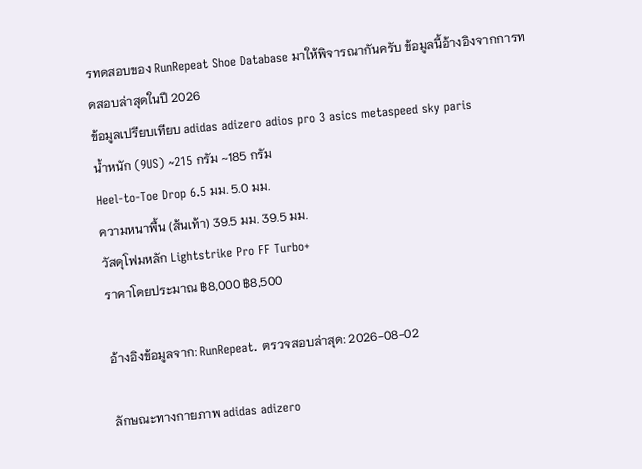รทดสอบของ RunRepeat Shoe Database มาให้พิจารณากันครับ ข้อมูลนี้อ้างอิงจากการทดสอบล่าสุดในปี 2026
ข้อมูลเปรียบเทียบ adidas adizero adios pro 3 asics metaspeed sky paris
น้ำหนัก (9US) ~215 กรัม ~185 กรัม
Heel-to-Toe Drop 6.5 มม. 5.0 มม.
ความหนาพื้น (ส้นเท้า) 39.5 มม. 39.5 มม.
วัสดุโฟมหลัก Lightstrike Pro FF Turbo+
ราคาโดยประมาณ ฿8,000 ฿8,500

อ้างอิงข้อมูลจาก: RunRepeat. ตรวจสอบล่าสุด: 2026-08-02

ลักษณะทางกายภาพ adidas adizero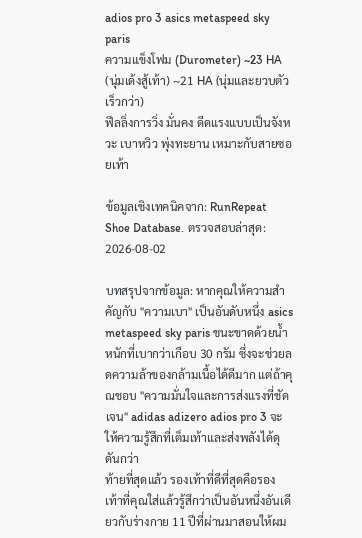adios pro 3 asics metaspeed sky paris
ความแข็งโฟม (Durometer) ~23 HA (นุ่มเด้งสู้เท้า) ~21 HA (นุ่มและยวบตัวเร็วกว่า)
ฟีลลิ่งการวิ่ง มั่นคง ดีดแรงแบบเป็นจังหวะ เบาหวิว พุ่งทะยาน เหมาะกับสายซอยเท้า

ข้อมูลเชิงเทคนิคจาก: RunRepeat Shoe Database. ตรวจสอบล่าสุด: 2026-08-02

บทสรุปจากข้อมูล: หากคุณให้ความสำคัญกับ "ความเบา" เป็นอันดับหนึ่ง asics metaspeed sky paris ชนะขาดด้วยน้ำหนักที่เบากว่าเกือบ 30 กรัม ซึ่งจะช่วยลดความล้าของกล้ามเนื้อได้ดีมาก แต่ถ้าคุณชอบ "ความมั่นใจและการส่งแรงที่ชัดเจน" adidas adizero adios pro 3 จะให้ความรู้สึกที่เต็มเท้าและส่งพลังได้ดุดันกว่า
ท้ายที่สุดแล้ว รองเท้าที่ดีที่สุดคือรองเท้าที่คุณใส่แล้วรู้สึกว่าเป็นอันหนึ่งอันเดียวกับร่างกาย 11 ปีที่ผ่านมาสอนให้ผม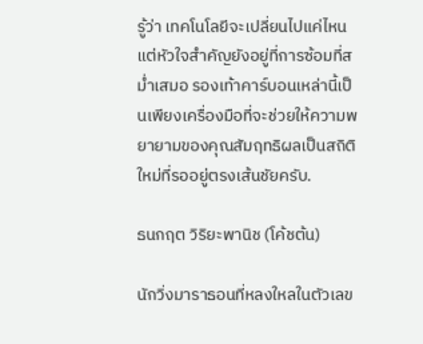รู้ว่า เทคโนโลยีจะเปลี่ยนไปแค่ไหน แต่หัวใจสำคัญยังอยู่ที่การซ้อมที่สม่ำเสมอ รองเท้าคาร์บอนเหล่านี้เป็นเพียงเครื่องมือที่จะช่วยให้ความพยายามของคุณสัมฤทธิผลเป็นสถิติใหม่ที่รออยู่ตรงเส้นชัยครับ.

ธนกฤต วิริยะพานิช (โค้ชต้น)

นักวิ่งมาราธอนที่หลงใหลในตัวเลข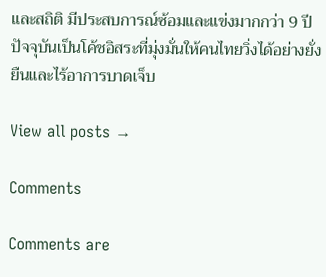และสถิติ มีประสบการณ์ซ้อมและแข่งมากกว่า 9 ปี ปัจจุบันเป็นโค้ชอิสระที่มุ่งมั่นให้คนไทยวิ่งได้อย่างยั่งยืนและไร้อาการบาดเจ็บ

View all posts →

Comments

Comments are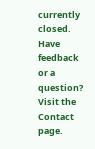currently closed. Have feedback or a question? Visit the Contact page.